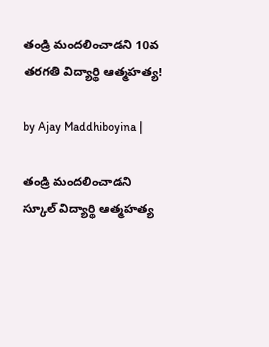తండ్రి మందలించాడని 10వ తరగతి విద్యార్థి ఆత్మహత్య!

by Ajay Maddhiboyina |

తండ్రి మందలించాడని స్కూల్ విద్యార్థి ఆత్మహత్య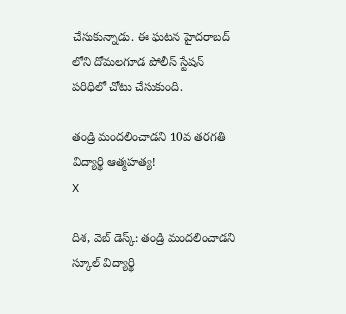చేసుకున్నాడు. ఈ ఘటన హైదరాబద్ లోని దోమలగూడ పోలీస్ స్టేషన్ పరిధిలో చోటు చేసుకుంది.

తండ్రి మందలించాడని 10వ తరగతి విద్యార్థి ఆత్మహత్య!
X

దిశ, వెబ్ డెస్క్: తండ్రి మందలించాడని స్కూల్ విద్యార్థి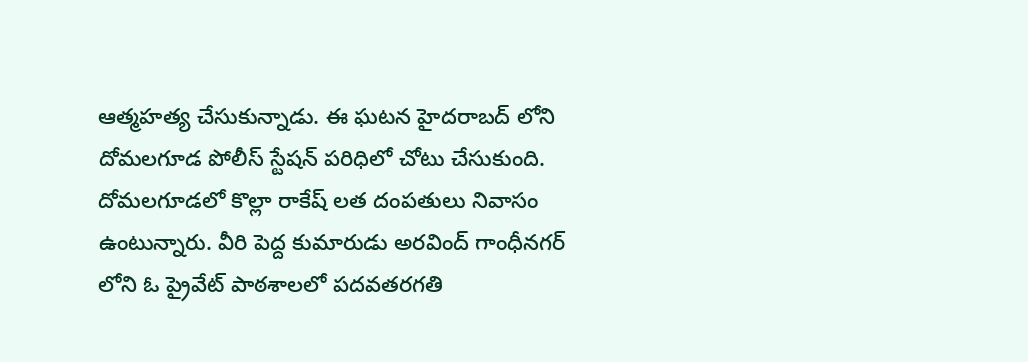ఆత్మహత్య చేసుకున్నాడు. ఈ ఘటన హైదరాబద్ లోని దోమలగూడ పోలీస్ స్టేషన్ పరిధిలో చోటు చేసుకుంది. దోమలగూడలో కొల్లా రాకేష్ లత దంపతులు నివాసం ఉంటున్నారు. వీరి పెద్ద కుమారుడు అరవింద్ గాంధీనగర్ లోని ఓ ప్రైవేట్ పాఠశాలలో పదవతరగతి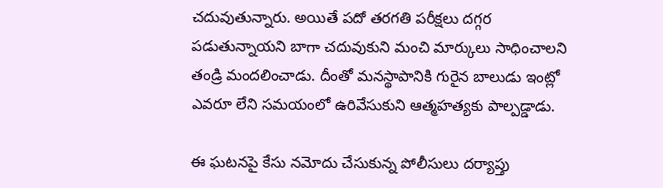చదువుతున్నారు. అయితే పదో తరగతి పరీక్షలు దగ్గర పడుతున్నాయని బాగా చదువుకుని మంచి మార్కులు సాధించాలని తండ్రి మందలించాడు. దీంతో మనస్థాపానికి గురైన బాలుడు ఇంట్లో ఎవరూ లేని సమయంలో ఉరివేసుకుని ఆత్మహత్యకు పాల్పడ్డాడు.

ఈ ఘటనపై కేసు నమోదు చేసుకున్న పోలీసులు దర్యాప్తు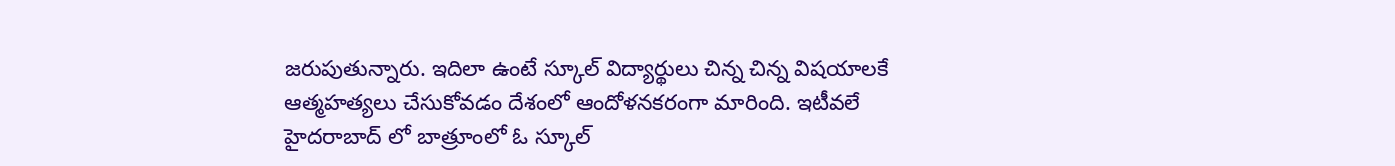జరుపుతున్నారు. ఇదిలా ఉంటే స్కూల్ విద్యార్థులు చిన్న చిన్న విషయాలకే ఆత్మహత్యలు చేసుకోవడం దేశంలో ఆందోళనకరంగా మారింది. ఇటీవలే హైదరాబాద్ లో బాత్రూంలో ఓ స్కూల్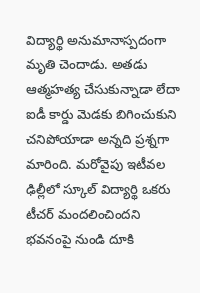విద్యార్థి అనుమానాస్పదంగా మృతి చెందాడు. అత‌డు ఆత్మ‌హ‌త్య చేసుకున్నాడా లేదా ఐడీ కార్డు మెడ‌కు బిగించుకుని చ‌నిపోయాడా అన్న‌ది ప్ర‌శ్న‌గా మారింది. మ‌రోవైపు ఇటీవ‌ల ఢిల్లీలో స్కూల్ విద్యార్థి ఒక‌రు టీచ‌ర్ మంద‌లించింద‌ని భ‌వ‌నంపై నుండి దూకి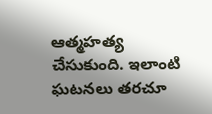ఆత్మ‌హ‌త్య చేసుకుంది. ఇలాంటి ఘ‌ట‌న‌లు త‌ర‌చూ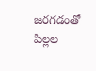జ‌ర‌గ‌డంతో పిల్ల‌ల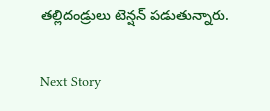తల్లిదండ్రులు టెన్ష‌న్ ప‌డుతున్నారు.

Next Story